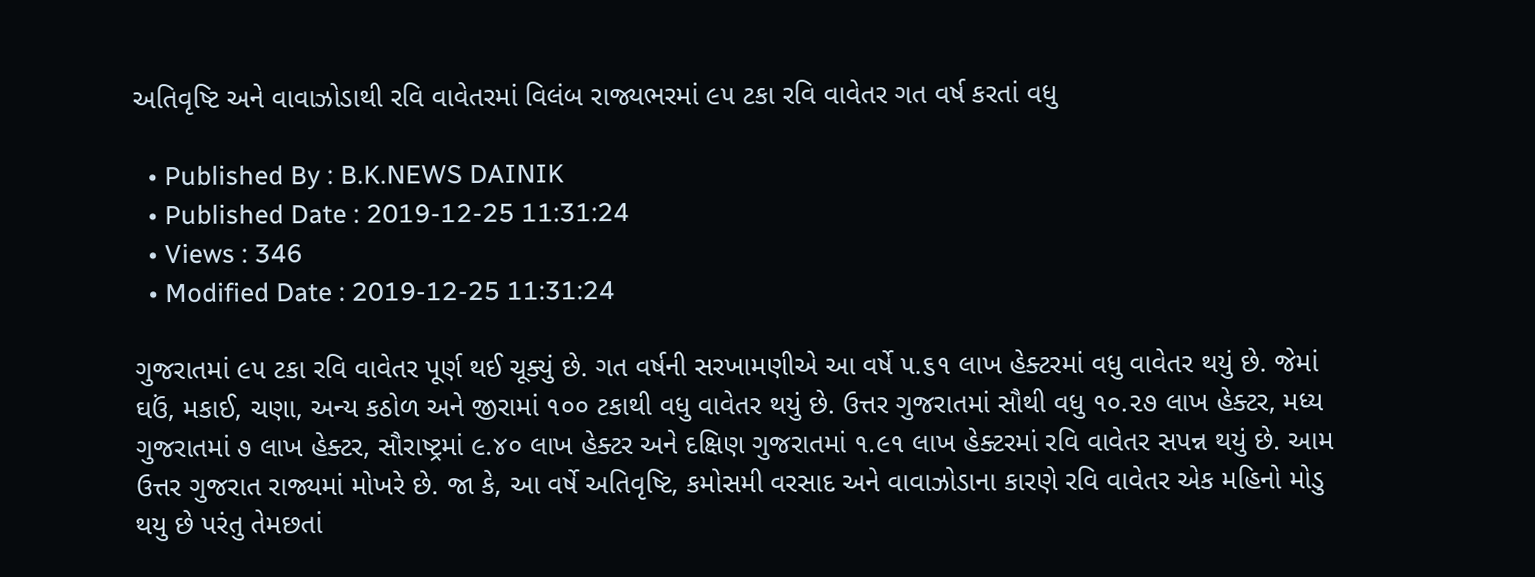અતિવૃષ્ટિ અને વાવાઝોડાથી રવિ વાવેતરમાં વિલંબ રાજ્યભરમાં ૯૫ ટકા રવિ વાવેતર ગત વર્ષ કરતાં વધુ

  • Published By : B.K.NEWS DAINIK
  • Published Date : 2019-12-25 11:31:24
  • Views : 346
  • Modified Date : 2019-12-25 11:31:24

ગુજરાતમાં ૯૫ ટકા રવિ વાવેતર પૂર્ણ થઈ ચૂક્યું છે. ગત વર્ષની સરખામણીએ આ વર્ષે ૫.૬૧ લાખ હેક્ટરમાં વધુ વાવેતર થયું છે. જેમાં ઘઉં, મકાઈ, ચણા, અન્ય કઠોળ અને જીરામાં ૧૦૦ ટકાથી વધુ વાવેતર થયું છે. ઉત્તર ગુજરાતમાં સૌથી વધુ ૧૦.૨૭ લાખ હેક્ટર, મધ્ય ગુજરાતમાં ૭ લાખ હેક્ટર, સૌરાષ્ટ્રમાં ૯.૪૦ લાખ હેક્ટર અને દક્ષિણ ગુજરાતમાં ૧.૯૧ લાખ હેક્ટરમાં રવિ વાવેતર સપન્ન થયું છે. આમ ઉત્તર ગુજરાત રાજ્યમાં મોખરે છે. જા કે, આ વર્ષે અતિવૃષ્ટિ, કમોસમી વરસાદ અને વાવાઝોડાના કારણે રવિ વાવેતર એક મહિનો મોડુ થયુ છે પરંતુ તેમછતાં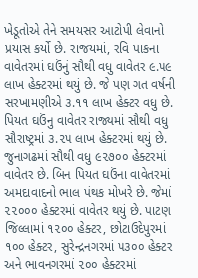ખેડૂતોએ તેને સમયસર આટોપી લેવાનો પ્રયાસ કર્યો છે. રાજયમાં, રવિ પાકના વાવેતરમાં ઘઉંનું સૌથી વધુ વાવેતર ૯.૫૯ લાખ હેક્ટરમાં થયું છે. જે પણ ગત વર્ષની સરખામણીએ ૩.૧૧ લાખ હેક્ટર વધુ છે. પિયત ઘઉંનુ વાવેતર રાજ્યમાં સૌથી વધુ સૌરાષ્ટ્રમાં ૩.૨૫ લાખ હેક્ટરમાં થયું છે. જુનાગઢમાં સૌથી વધુ ૯૨૭૦૦ હેક્ટરમાં વાવેતર છે. બિન પિયત ઘઉંના વાવેતરમાં અમદાવાદનો ભાલ પંથક મોખરે છે. જેમાં ૨૨૦૦૦ હેક્ટરમાં વાવેતર થયું છે. પાટણ જિલ્લામાં ૧૨૦૦ હેક્ટર, છોટાઉદેપુરમાં ૧૦૦ હેક્ટર, સુરેન્દ્રનગરમાં ૫૩૦૦ હેક્ટર અને ભાવનગરમાં ૨૦૦ હેક્ટરમાં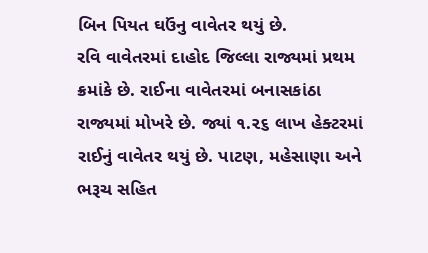બિન પિયત ઘઉંનુ વાવેતર થયું છે.
રવિ વાવેતરમાં દાહોદ જિલ્લા રાજ્યમાં પ્રથમ ક્રમાંકે છે. રાઈના વાવેતરમાં બનાસકાંઠા રાજ્યમાં મોખરે છે. જ્યાં ૧.૨૬ લાખ હેક્ટરમાં રાઈનું વાવેતર થયું છે. પાટણ, મહેસાણા અને ભરૂચ સહિત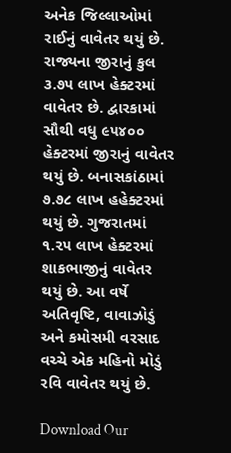અનેક જિલ્લાઓમાં રાઈનું વાવેતર થયું છે. રાજ્યના જીરાનું કુલ ૩.૭૫ લાખ હેક્ટરમાં વાવેતર છે. દ્વારકામાં સૌથી વધુ ૯૫૪૦૦ હેક્ટરમાં જીરાનું વાવેતર થયું છે. બનાસકાંઠામાં ૭.૭૮ લાખ હહેક્ટરમાં થયું છે. ગુજરાતમાં ૧.૨૫ લાખ હેક્ટરમાં શાકભાજીનું વાવેતર થયું છે. આ વર્ષે અતિવૃષ્ટિ, વાવાઝોડું અને કમોસમી વરસાદ વચ્ચે એક મહિનો મોડું રવિ વાવેતર થયું છે.

Download Our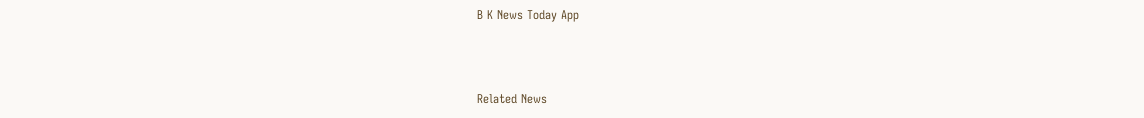B K News Today App



Related News